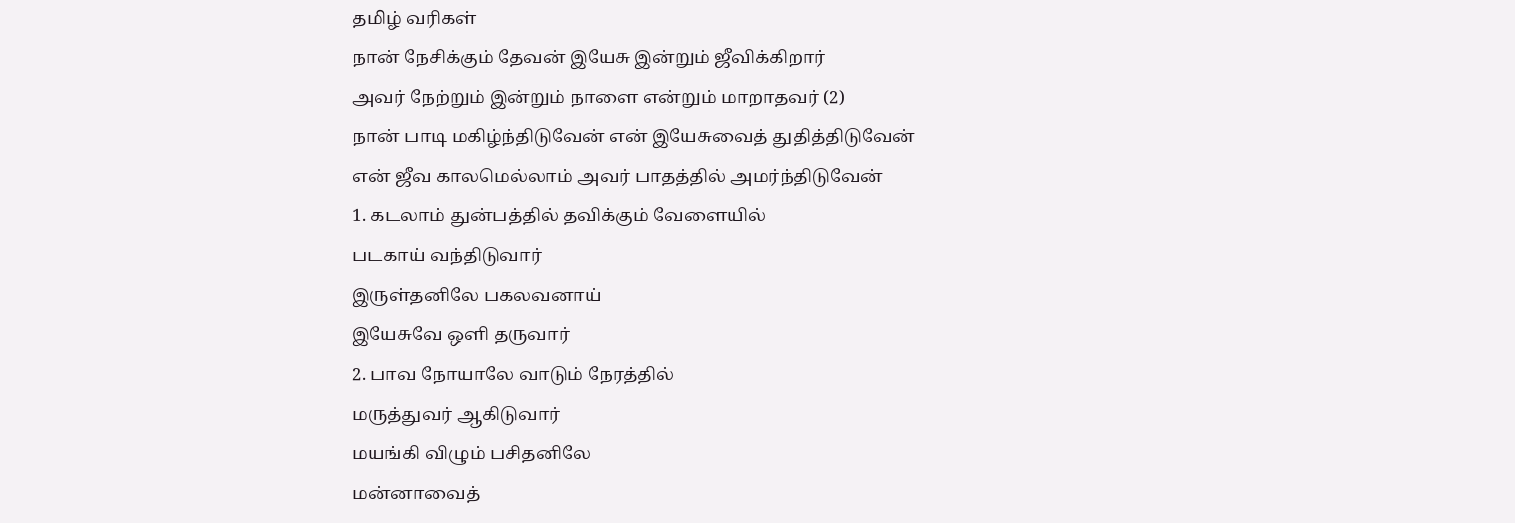தமிழ் வரிகள்
நான் நேசிக்கும் தேவன் இயேசு இன்றும் ஜீவிக்கிறார்
அவர் நேற்றும் இன்றும் நாளை என்றும் மாறாதவர் (2)
நான் பாடி மகிழ்ந்திடுவேன் என் இயேசுவைத் துதித்திடுவேன்
என் ஜீவ காலமெல்லாம் அவர் பாதத்தில் அமர்ந்திடுவேன்
1. கடலாம் துன்பத்தில் தவிக்கும் வேளையில்
படகாய் வந்திடுவார்
இருள்தனிலே பகலவனாய்
இயேசுவே ஒளி தருவார்
2. பாவ நோயாலே வாடும் நேரத்தில்
மருத்துவர் ஆகிடுவார்
மயங்கி விழும் பசிதனிலே
மன்னாவைத்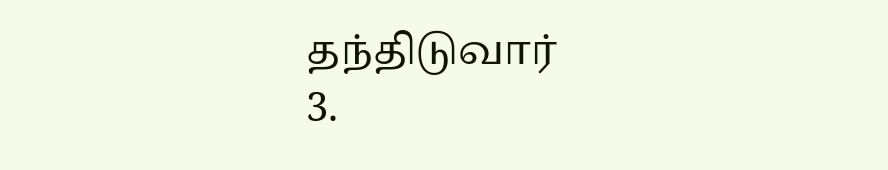தந்திடுவார்
3.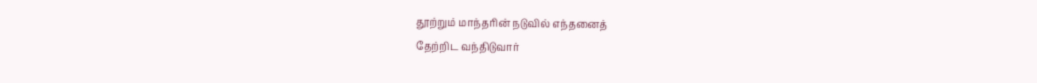தூற்றும் மாந்தரின் நடுவில் எந்தனைத்
தேற்றிட வந்திடுவார்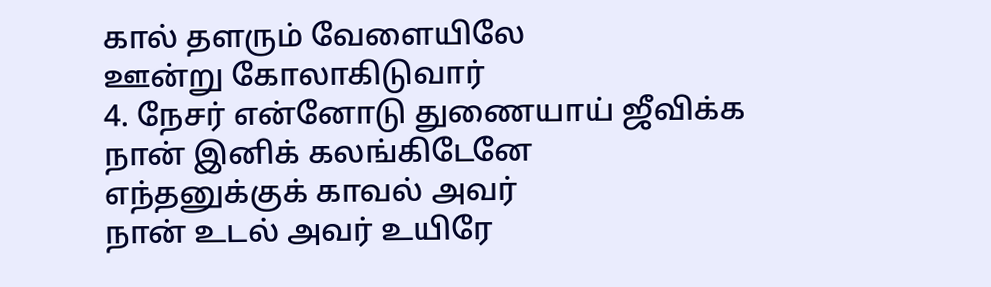கால் தளரும் வேளையிலே
ஊன்று கோலாகிடுவார்
4. நேசர் என்னோடு துணையாய் ஜீவிக்க
நான் இனிக் கலங்கிடேனே
எந்தனுக்குக் காவல் அவர்
நான் உடல் அவர் உயிரே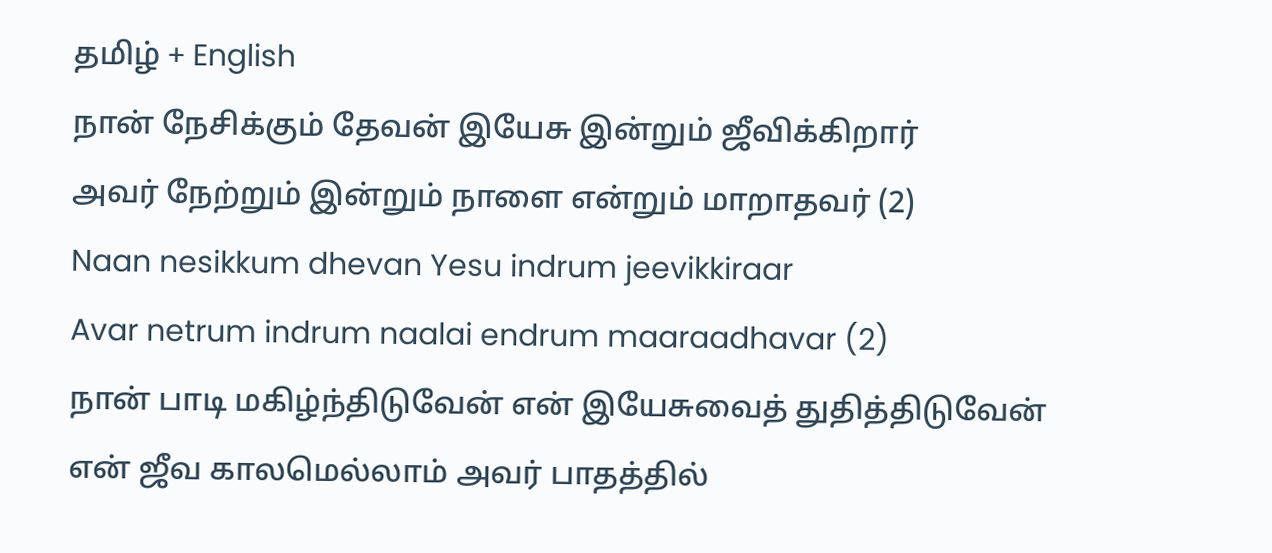தமிழ் + English
நான் நேசிக்கும் தேவன் இயேசு இன்றும் ஜீவிக்கிறார்
அவர் நேற்றும் இன்றும் நாளை என்றும் மாறாதவர் (2)
Naan nesikkum dhevan Yesu indrum jeevikkiraar
Avar netrum indrum naalai endrum maaraadhavar (2)
நான் பாடி மகிழ்ந்திடுவேன் என் இயேசுவைத் துதித்திடுவேன்
என் ஜீவ காலமெல்லாம் அவர் பாதத்தில்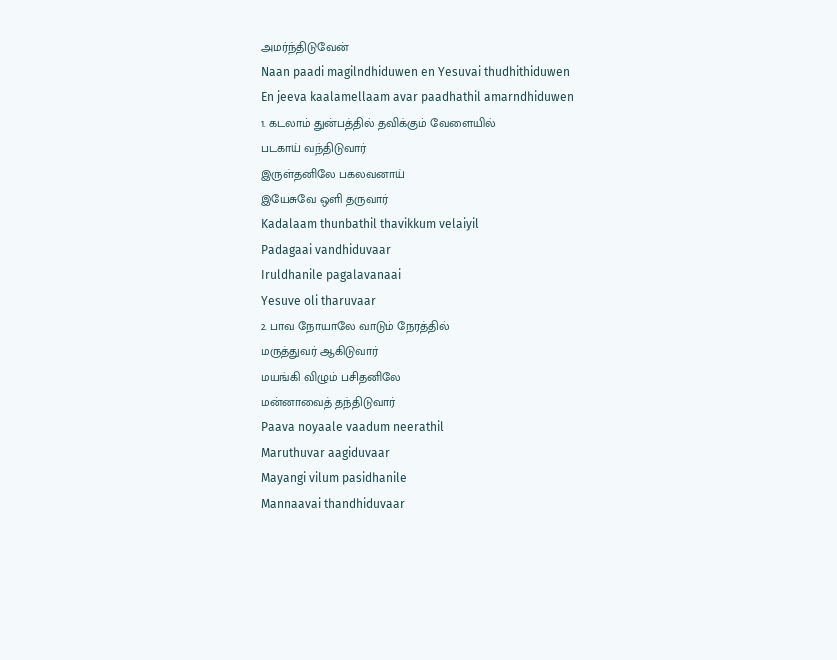அமர்ந்திடுவேன்
Naan paadi magilndhiduwen en Yesuvai thudhithiduwen
En jeeva kaalamellaam avar paadhathil amarndhiduwen
1. கடலாம் துன்பத்தில் தவிக்கும் வேளையில்
படகாய் வந்திடுவார்
இருள்தனிலே பகலவனாய்
இயேசுவே ஒளி தருவார்
Kadalaam thunbathil thavikkum velaiyil
Padagaai vandhiduvaar
Iruldhanile pagalavanaai
Yesuve oli tharuvaar
2. பாவ நோயாலே வாடும் நேரத்தில்
மருத்துவர் ஆகிடுவார்
மயங்கி விழும் பசிதனிலே
மன்னாவைத் தந்திடுவார்
Paava noyaale vaadum neerathil
Maruthuvar aagiduvaar
Mayangi vilum pasidhanile
Mannaavai thandhiduvaar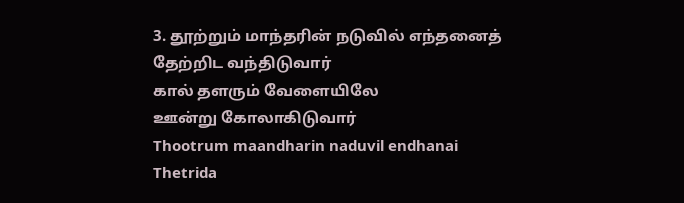3. தூற்றும் மாந்தரின் நடுவில் எந்தனைத்
தேற்றிட வந்திடுவார்
கால் தளரும் வேளையிலே
ஊன்று கோலாகிடுவார்
Thootrum maandharin naduvil endhanai
Thetrida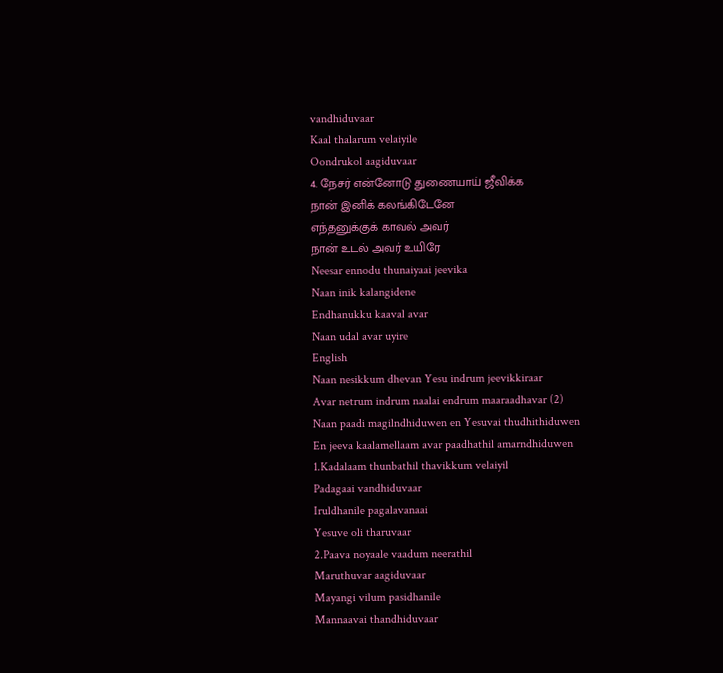vandhiduvaar
Kaal thalarum velaiyile
Oondrukol aagiduvaar
4. நேசர் என்னோடு துணையாய் ஜீவிக்க
நான் இனிக் கலங்கிடேனே
எந்தனுக்குக் காவல் அவர்
நான் உடல் அவர் உயிரே
Neesar ennodu thunaiyaai jeevika
Naan inik kalangidene
Endhanukku kaaval avar
Naan udal avar uyire
English
Naan nesikkum dhevan Yesu indrum jeevikkiraar
Avar netrum indrum naalai endrum maaraadhavar (2)
Naan paadi magilndhiduwen en Yesuvai thudhithiduwen
En jeeva kaalamellaam avar paadhathil amarndhiduwen
1.Kadalaam thunbathil thavikkum velaiyil
Padagaai vandhiduvaar
Iruldhanile pagalavanaai
Yesuve oli tharuvaar
2.Paava noyaale vaadum neerathil
Maruthuvar aagiduvaar
Mayangi vilum pasidhanile
Mannaavai thandhiduvaar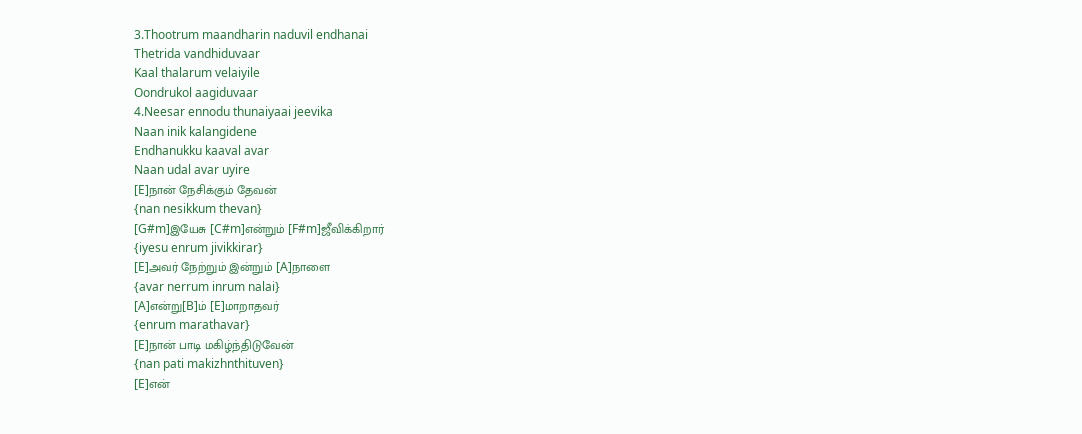3.Thootrum maandharin naduvil endhanai
Thetrida vandhiduvaar
Kaal thalarum velaiyile
Oondrukol aagiduvaar
4.Neesar ennodu thunaiyaai jeevika
Naan inik kalangidene
Endhanukku kaaval avar
Naan udal avar uyire
[E]நான் நேசிக்கும் தேவன்
{nan nesikkum thevan}
[G#m]இயேசு [C#m]என்றும் [F#m]ஜீவிக்கிறார்
{iyesu enrum jivikkirar}
[E]அவர் நேற்றும் இன்றும் [A]நாளை
{avar nerrum inrum nalai}
[A]என்று[B]ம் [E]மாறாதவர்
{enrum marathavar}
[E]நான் பாடி மகிழ்ந்திடுவேன்
{nan pati makizhnthituven}
[E]என்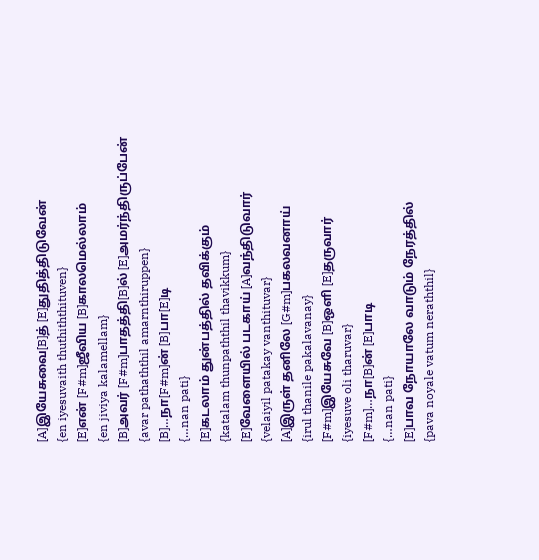[A]இயேசுவை[B]த் [E]துதித்திடுவேன்
{en iyesuvaith thuthiththituven}
[E]என் [F#m]ஜீவிய [B]காலமெல்லாம்
{en jiviya kalamellam}
[B]அவர் [F#m]பாதத்தி[B]ல் [E]அமர்ந்திருப்பேன்
{avar pathaththil amarnthiruppen}
[B]…நா[F#m]ன் [B]பா[E]டி
{…nan pati}
[E]கடலாம் துன்பத்தில் தவிக்கும்
{katalam thunpaththil thavikkum}
[E]வேளையில் படகாய் [A]வந்திடுவார்
{velaiyil patakay vanthituvar}
[A]இருள் தனிலே [G#m]பகலவனாய்
{irul thanile pakalavanay}
[F#m]இயேசுவே [B]ஒளி [E]தருவார்
{iyesuve oli tharuvar}
[F#m]…நா[B]ன் [E]பாடி
{…nan pati}
[E]பாவ நோயாலே வாடும் நேரத்தில்
{pava noyale vatum neraththil}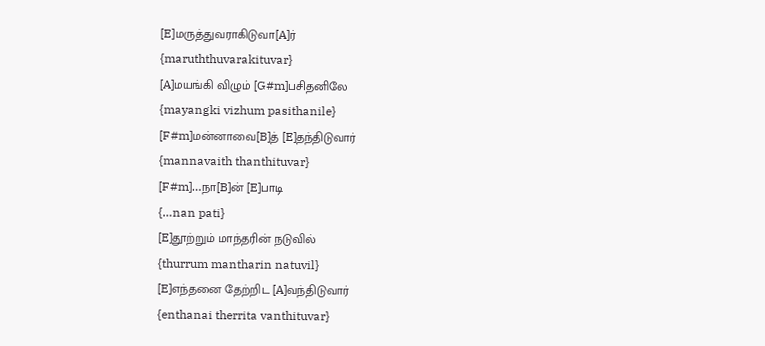[E]மருத்துவராகிடுவா[A]ர்
{maruththuvarakituvar}
[A]மயங்கி விழும் [G#m]பசிதனிலே
{mayangki vizhum pasithanile}
[F#m]மன்னாவை[B]த் [E]தந்திடுவார்
{mannavaith thanthituvar}
[F#m]…நா[B]ன் [E]பாடி
{…nan pati}
[E]தூற்றும் மாந்தரின் நடுவில்
{thurrum mantharin natuvil}
[E]எந்தனை தேற்றிட [A]வந்திடுவார்
{enthanai therrita vanthituvar}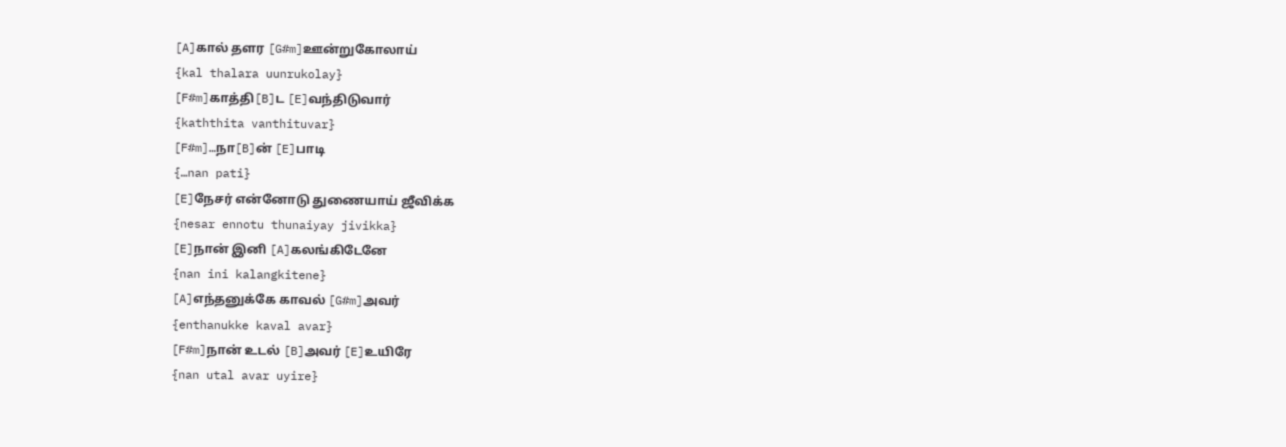[A]கால் தளர [G#m]ஊன்றுகோலாய்
{kal thalara uunrukolay}
[F#m]காத்தி[B]ட [E]வந்திடுவார்
{kaththita vanthituvar}
[F#m]…நா[B]ன் [E]பாடி
{…nan pati}
[E]நேசர் என்னோடு துணையாய் ஜீவிக்க
{nesar ennotu thunaiyay jivikka}
[E]நான் இனி [A]கலங்கிடேனே
{nan ini kalangkitene}
[A]எந்தனுக்கே காவல் [G#m]அவர்
{enthanukke kaval avar}
[F#m]நான் உடல் [B]அவர் [E]உயிரே
{nan utal avar uyire}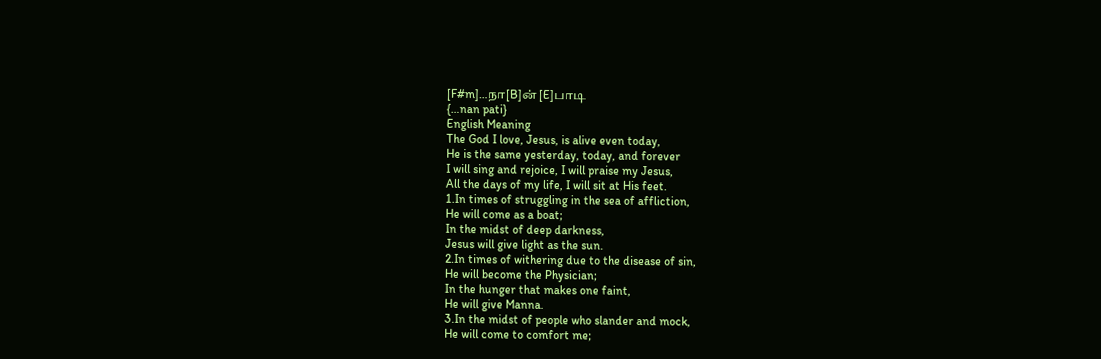[F#m]…நா[B]ன் [E]பாடி
{…nan pati}
English Meaning
The God I love, Jesus, is alive even today,
He is the same yesterday, today, and forever
I will sing and rejoice, I will praise my Jesus,
All the days of my life, I will sit at His feet.
1.In times of struggling in the sea of affliction,
He will come as a boat;
In the midst of deep darkness,
Jesus will give light as the sun.
2.In times of withering due to the disease of sin,
He will become the Physician;
In the hunger that makes one faint,
He will give Manna.
3.In the midst of people who slander and mock,
He will come to comfort me;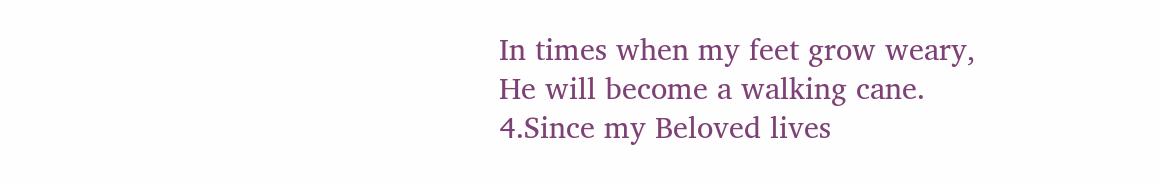In times when my feet grow weary,
He will become a walking cane.
4.Since my Beloved lives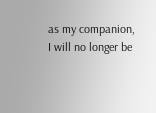as my companion,
I will no longer be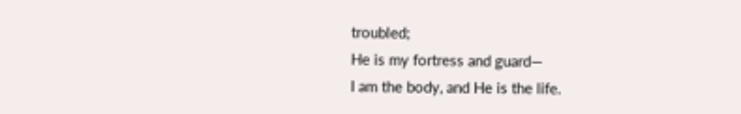troubled;
He is my fortress and guard—
I am the body, and He is the life.